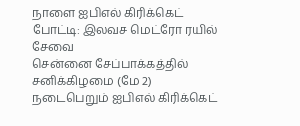நாளை ஐபிஎல் கிரிக்கெட் போட்டி: இலவச மெட்ரோ ரயில் சேவை
சென்னை சேப்பாக்கத்தில் சனிக்கிழமை (மே 2) நடைபெறும் ஐபிஎல் கிரிக்கெட்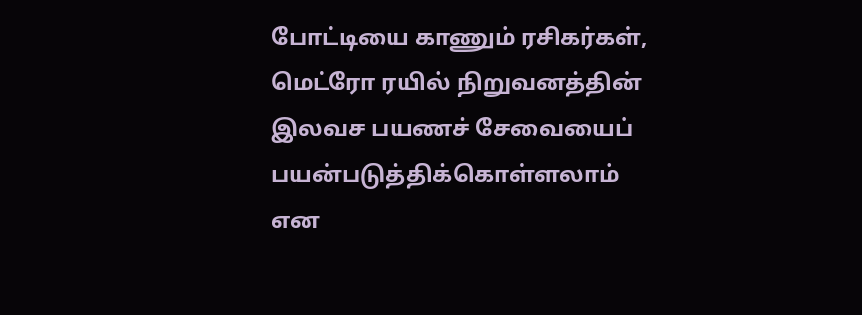போட்டியை காணும் ரசிகர்கள், மெட்ரோ ரயில் நிறுவனத்தின் இலவச பயணச் சேவையைப் பயன்படுத்திக்கொள்ளலாம் என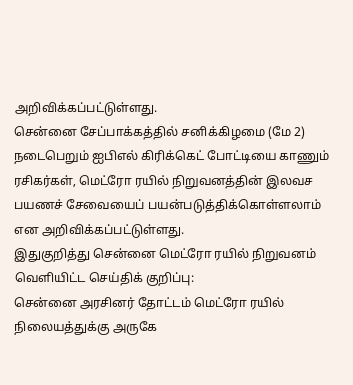அறிவிக்கப்பட்டுள்ளது.
சென்னை சேப்பாக்கத்தில் சனிக்கிழமை (மே 2) நடைபெறும் ஐபிஎல் கிரிக்கெட் போட்டியை காணும் ரசிகர்கள், மெட்ரோ ரயில் நிறுவனத்தின் இலவச பயணச் சேவையைப் பயன்படுத்திக்கொள்ளலாம் என அறிவிக்கப்பட்டுள்ளது.
இதுகுறித்து சென்னை மெட்ரோ ரயில் நிறுவனம் வெளியிட்ட செய்திக் குறிப்பு:
சென்னை அரசினர் தோட்டம் மெட்ரோ ரயில் நிலையத்துக்கு அருகே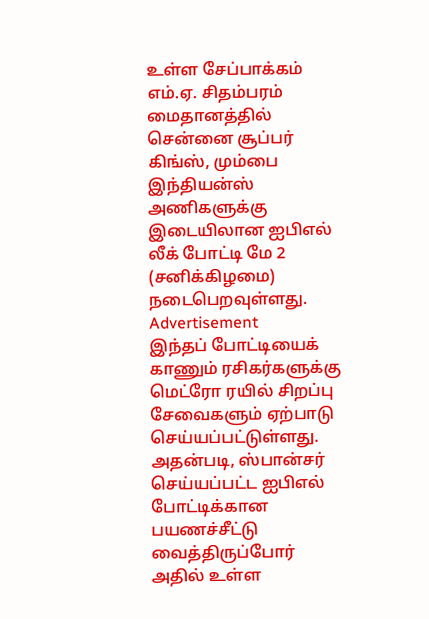உள்ள சேப்பாக்கம் எம்.ஏ. சிதம்பரம் மைதானத்தில் சென்னை சூப்பர் கிங்ஸ், மும்பை இந்தியன்ஸ் அணிகளுக்கு இடையிலான ஐபிஎல் லீக் போட்டி மே 2 (சனிக்கிழமை) நடைபெறவுள்ளது.
Advertisement
இந்தப் போட்டியைக் காணும் ரசிகர்களுக்கு மெட்ரோ ரயில் சிறப்பு சேவைகளும் ஏற்பாடு செய்யப்பட்டுள்ளது. அதன்படி, ஸ்பான்சர் செய்யப்பட்ட ஐபிஎல் போட்டிக்கான பயணச்சீட்டு வைத்திருப்போர் அதில் உள்ள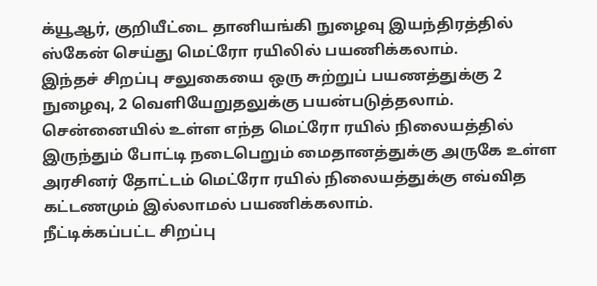க்யூஆர், குறியீட்டை தானியங்கி நுழைவு இயந்திரத்தில் ஸ்கேன் செய்து மெட்ரோ ரயிலில் பயணிக்கலாம்.
இந்தச் சிறப்பு சலுகையை ஒரு சுற்றுப் பயணத்துக்கு 2 நுழைவு, 2 வெளியேறுதலுக்கு பயன்படுத்தலாம். சென்னையில் உள்ள எந்த மெட்ரோ ரயில் நிலையத்தில் இருந்தும் போட்டி நடைபெறும் மைதானத்துக்கு அருகே உள்ள அரசினர் தோட்டம் மெட்ரோ ரயில் நிலையத்துக்கு எவ்வித கட்டணமும் இல்லாமல் பயணிக்கலாம்.
நீட்டிக்கப்பட்ட சிறப்பு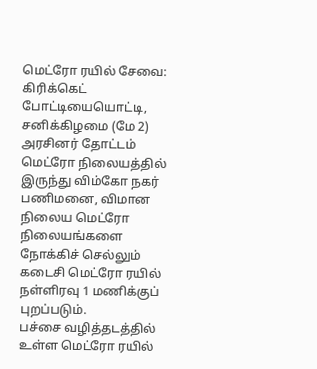மெட்ரோ ரயில் சேவை: கிரிக்கெட் போட்டியையொட்டி, சனிக்கிழமை (மே 2) அரசினர் தோட்டம் மெட்ரோ நிலையத்தில் இருந்து விம்கோ நகர் பணிமனை, விமான நிலைய மெட்ரோ நிலையங்களை நோக்கிச் செல்லும் கடைசி மெட்ரோ ரயில் நள்ளிரவு 1 மணிக்குப் புறப்படும்.
பச்சை வழித்தடத்தில் உள்ள மெட்ரோ ரயில்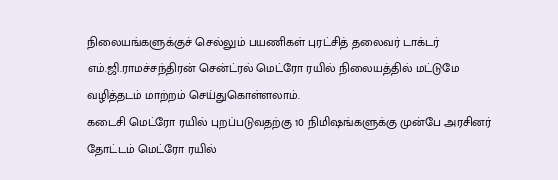நிலையங்களுக்குச் செல்லும் பயணிகள் புரட்சித் தலைவர் டாக்டர் எம்.ஜி.ராமச்சந்திரன் சென்ட்ரல் மெட்ரோ ரயில் நிலையத்தில் மட்டுமே வழித்தடம் மாற்றம் செய்துகொள்ளலாம்.
கடைசி மெட்ரோ ரயில் புறப்படுவதற்கு 10 நிமிஷங்களுக்கு முன்பே அரசினர் தோட்டம் மெட்ரோ ரயில்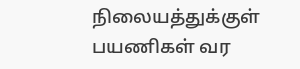நிலையத்துக்குள் பயணிகள் வர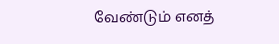வேண்டும் எனத்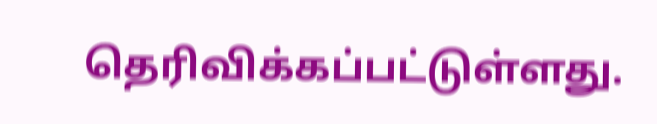தெரிவிக்கப்பட்டுள்ளது.